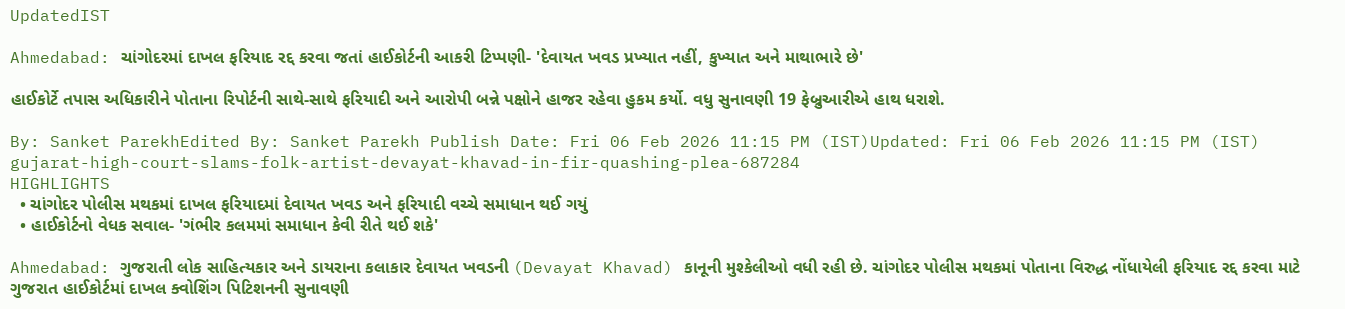UpdatedIST

Ahmedabad: ચાંગોદરમાં દાખલ ફરિયાદ રદ્દ કરવા જતાં હાઈકોર્ટની આકરી ટિપ્પણી- 'દેવાયત ખવડ પ્રખ્યાત નહીં, કુખ્યાત અને માથાભારે છે'

હાઈકોર્ટે તપાસ અધિકારીને પોતાના રિપોર્ટની સાથે-સાથે ફરિયાદી અને આરોપી બન્ને પક્ષોને હાજર રહેવા હુકમ કર્યો. વધુ સુનાવણી 19 ફેબ્રુઆરીએ હાથ ધરાશે.

By: Sanket ParekhEdited By: Sanket Parekh Publish Date: Fri 06 Feb 2026 11:15 PM (IST)Updated: Fri 06 Feb 2026 11:15 PM (IST)
gujarat-high-court-slams-folk-artist-devayat-khavad-in-fir-quashing-plea-687284
HIGHLIGHTS
  • ચાંગોદર પોલીસ મથકમાં દાખલ ફરિયાદમાં દેવાયત ખવડ અને ફરિયાદી વચ્ચે સમાધાન થઈ ગયું
  • હાઈકોર્ટનો વેધક સવાલ- 'ગંભીર કલમમાં સમાધાન કેવી રીતે થઈ શકે'

Ahmedabad: ગુજરાતી લોક સાહિત્યકાર અને ડાયરાના કલાકાર દેવાયત ખવડની (Devayat Khavad) કાનૂની મુશ્કેલીઓ વધી રહી છે. ચાંગોદર પોલીસ મથકમાં પોતાના વિરુદ્ધ નોંધાયેલી ફરિયાદ રદ્દ કરવા માટે ગુજરાત હાઈકોર્ટમાં દાખલ ક્વોશિંગ પિટિશનની સુનાવણી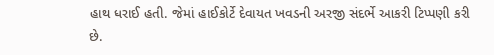હાથ ધરાઈ હતી. જેમાં હાઈકોર્ટે દેવાયત ખવડની અરજી સંદર્ભે આકરી ટિપ્પણી કરી છે.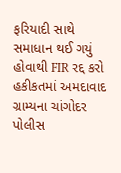ફરિયાદી સાથે સમાધાન થઈ ગયું હોવાથી FIR રદ્દ કરો
હકીકતમાં અમદાવાદ ગ્રામ્યના ચાંગોદર પોલીસ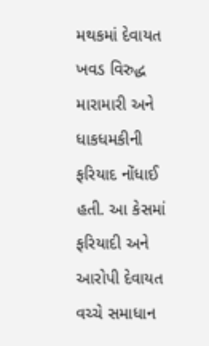મથકમાં દેવાયત ખવડ વિરુદ્ધ મારામારી અને ધાકધમકીની ફરિયાદ નોંધાઈ હતી. આ કેસમાં ફરિયાદી અને આરોપી દેવાયત વચ્ચે સમાધાન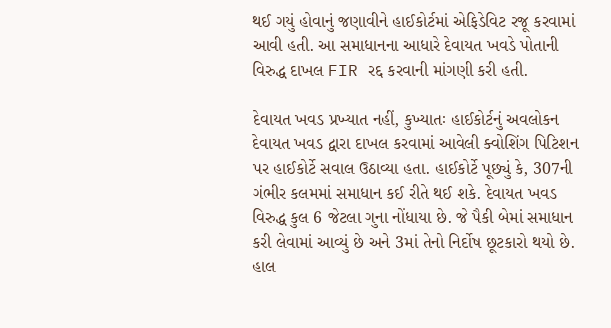થઈ ગયું હોવાનું જણાવીને હાઈકોર્ટમાં એફિડેવિટ રજૂ કરવામાં આવી હતી. આ સમાધાનના આધારે દેવાયત ખવડે પોતાની વિરુદ્ધ દાખલ FIR રદ્દ કરવાની માંગણી કરી હતી.

દેવાયત ખવડ પ્રખ્યાત નહીં, કુખ્યાતઃ હાઈકોર્ટનું અવલોકન
દેવાયત ખવડ દ્વારા દાખલ કરવામાં આવેલી ક્વોશિંગ પિટિશન પર હાઈકોર્ટે સવાલ ઉઠાવ્યા હતા. હાઈકોર્ટે પૂછ્યું કે, 307ની ગંભીર કલમમાં સમાધાન કઈ રીતે થઈ શકે. દેવાયત ખવડ વિરુદ્ધ કુલ 6 જેટલા ગુના નોંધાયા છે. જે પૈકી બેમાં સમાધાન કરી લેવામાં આવ્યું છે અને 3માં તેનો નિર્દોષ છૂટકારો થયો છે. હાલ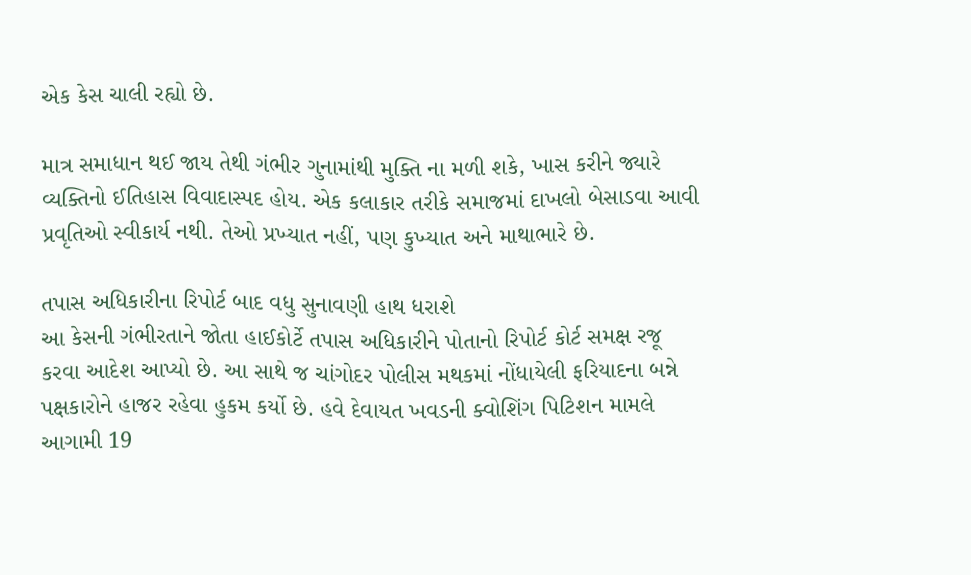એક કેસ ચાલી રહ્યો છે.

માત્ર સમાધાન થઈ જાય તેથી ગંભીર ગુનામાંથી મુક્તિ ના મળી શકે, ખાસ કરીને જ્યારે વ્યક્તિનો ઈતિહાસ વિવાદાસ્પદ હોય. એક કલાકાર તરીકે સમાજમાં દાખલો બેસાડવા આવી પ્રવૃતિઓ સ્વીકાર્ય નથી. તેઓ પ્રખ્યાત નહીં, પણ કુખ્યાત અને માથાભારે છે.

તપાસ અધિકારીના રિપોર્ટ બાદ વધુ સુનાવણી હાથ ધરાશે
આ કેસની ગંભીરતાને જોતા હાઈકોર્ટે તપાસ અધિકારીને પોતાનો રિપોર્ટ કોર્ટ સમક્ષ રજૂ કરવા આદેશ આપ્યો છે. આ સાથે જ ચાંગોદર પોલીસ મથકમાં નોંધાયેલી ફરિયાદના બન્ને પક્ષકારોને હાજર રહેવા હુકમ કર્યો છે. હવે દેવાયત ખવડની ક્વોશિંગ પિટિશન મામલે આગામી 19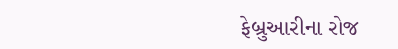ફેબ્રુઆરીના રોજ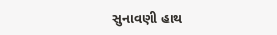સુનાવણી હાથ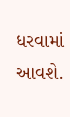ધરવામાં આવશે.